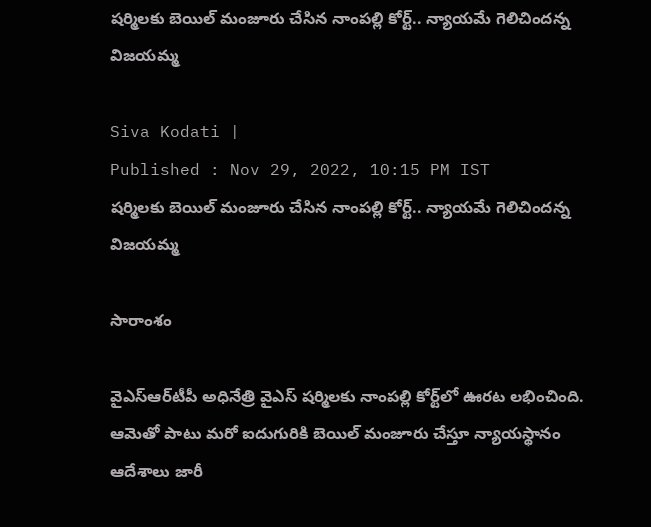షర్మిలకు బెయిల్ మంజూరు చేసిన నాంపల్లి కోర్ట్.. న్యాయమే గెలిచిందన్న విజయమ్మ

Siva Kodati |
Published : Nov 29, 2022, 10:15 PM IST
షర్మిలకు బెయిల్ మంజూరు చేసిన నాంపల్లి కోర్ట్.. న్యాయమే గెలిచిందన్న విజయమ్మ

సారాంశం

వైఎస్ఆర్‌టీపీ అధినేత్రి వైఎస్ షర్మిలకు నాంపల్లి కోర్ట్‌లో ఊరట లభించింది. ఆమెతో పాటు మరో ఐదుగురికి బెయిల్ మంజూరు చేస్తూ న్యాయస్థానం ఆదేశాలు జారీ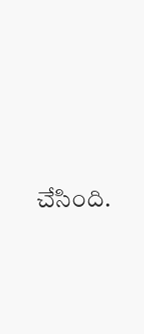చేసింది.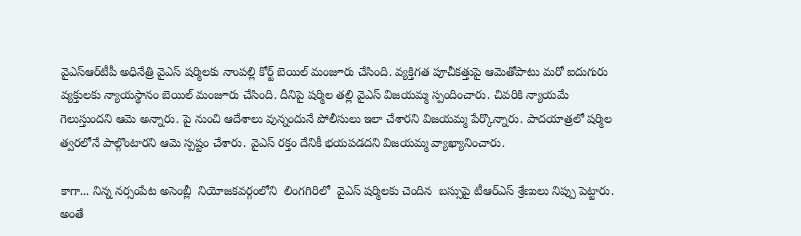వైఎస్ఆర్‌టీపీ అధినేత్రి వైఎస్ షర్మిలకు నాంపల్లి కోర్ట్ బెయిల్ మంజూరు చేసింది. వ్యక్తిగత పూచీకత్తుపై ఆమెతోపాటు మరో ఐదుగురు వ్యక్తులకు న్యాయస్థానం బెయిల్ మంజూరు చేసింది. దీనిపై షర్మిల తల్లి వైఎస్ విజయమ్మ స్పందించారు. చివరికి న్యాయమే గెలుస్తుందని ఆమె అన్నారు. పై నుంచి ఆదేశాలు వున్నందునే పోలీసులు ఇలా చేశారని విజయమ్మ పేర్కొన్నారు. పాదయాత్రలో షర్మిల త్వరలోనే పాల్గొంటారని ఆమె స్పష్టం చేశారు. వైఎస్ రక్తం దేనికీ భయపడదని విజయమ్మ వ్యాఖ్యానించారు.

కాగా... నిన్న నర్సంపేట అసెంబ్లీ  నియోజకవర్గంలోని  లింగగిరిలో  వైఎస్ షర్మిలకు చెందిన  బస్సుపై టీఆర్ఎస్ శ్రేణులు నిప్పు పెట్టారు. అంతే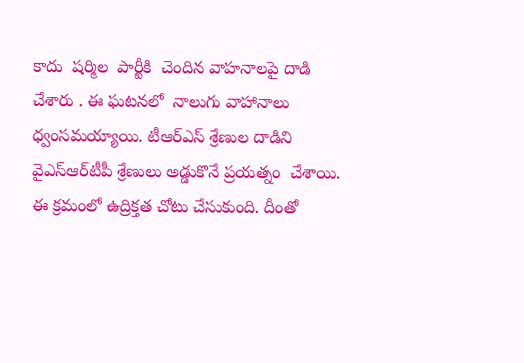కాదు  షర్మిల  పార్టీకి  చెందిన వాహనాలపై దాడి చేశారు . ఈ ఘటనలో  నాలుగు వాహానాలు ధ్వంసమయ్యాయి. టీఆర్ఎస్ శ్రేణుల దాడిని  వైఎస్ఆర్‌టీపీ శ్రేణులు అడ్డుకొనే ప్రయత్నం  చేశాయి. ఈ క్రమంలో ఉద్రిక్తత చోటు చేసుకుంది. దీంతో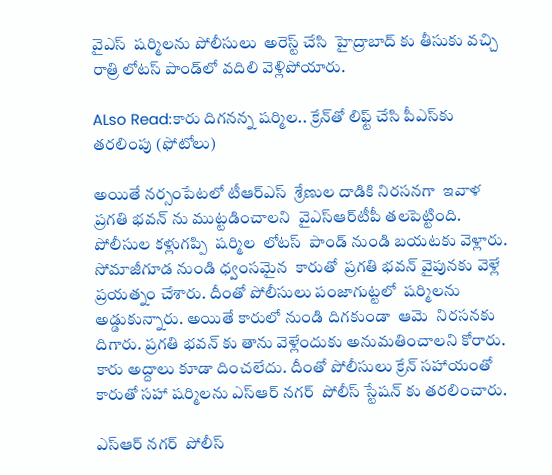వైఎస్  షర్మిలను పోలీసులు  అరెస్ట్ చేసి  హైద్రాబాద్ కు తీసుకు వచ్చి రాత్రి లోటస్ పాండ్‌లో వదిలి వెళ్లిపోయారు.

ALso Read:కారు దిగనన్న షర్మిల.. క్రేన్‌తో లిఫ్ట్ చేసి పీఎస్‌కు తరలింపు (ఫోటోలు)

అయితే నర్సంపేటలో టీఆర్ఎస్  శ్రేణుల దాడికి నిరసనగా  ఇవాళ ప్రగతి భవన్ ను ముట్టడించాలని  వైఎస్ఆర్‌టీపీ తలపెట్టింది.    పోలీసుల కళ్లుగప్పి  షర్మిల  లోటస్  పాండ్ నుండి బయటకు వెళ్లారు. సోమాజీగూడ నుండి ధ్వంసమైన  కారుతో  ప్రగతి భవన్ వైపునకు వెళ్లే  ప్రయత్నం చేశారు. దీంతో పోలీసులు పంజాగుట్టలో  షర్మిలను అడ్డుకున్నారు. అయితే కారులో నుండి దిగకుండా  ఆమె  నిరసనకు దిగారు. ప్రగతి భవన్ కు తాను వెళ్లేందుకు అనుమతించాలని కోరారు. కారు అద్దాలు కూడా దించలేదు. దీంతో పోలీసులు క్రేన్ సహాయంతో కారుతో సహా షర్మిలను ఎస్ఆర్ నగర్  పోలీస్ స్టేషన్ కు తరలించారు.

ఎస్ఆర్ నగర్  పోలీస్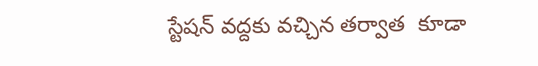స్టేషన్ వద్దకు వచ్చిన తర్వాత  కూడా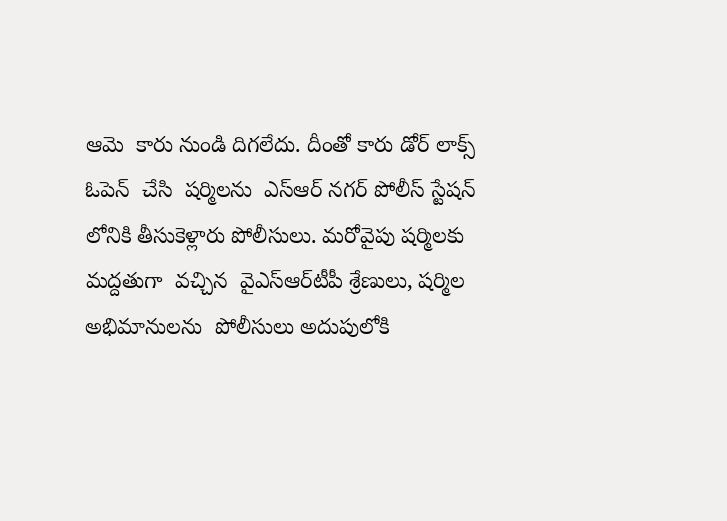ఆమె  కారు నుండి దిగలేదు. దీంతో కారు డోర్ లాక్స్ ఓపెన్  చేసి  షర్మిలను  ఎస్ఆర్ నగర్ పోలీస్ స్టేషన్ లోనికి తీసుకెళ్లారు పోలీసులు. మరోవైపు షర్మిలకు మద్దతుగా  వచ్చిన  వైఎస్ఆర్‌టీపీ శ్రేణులు, షర్మిల అభిమానులను  పోలీసులు అదుపులోకి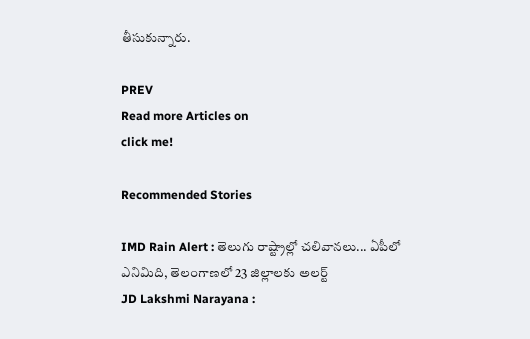తీసుకున్నారు.

PREV
Read more Articles on
click me!

Recommended Stories

IMD Rain Alert : తెలుగు రాష్ట్రాల్లో చలివానలు... ఏపీలో ఎనిమిది, తెలంగాణలో 23 జిల్లాలకు అలర్ట్
JD Lakshmi Narayana :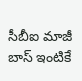సీబీఐ మాజీ బాస్ ఇంటికే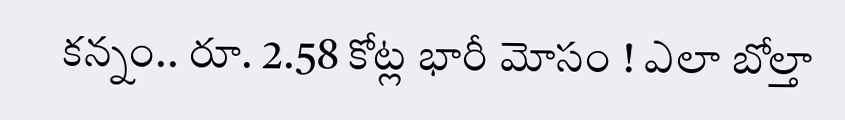కన్నం.. రూ. 2.58 కోట్ల భారీ మోసం ! ఎలా బోల్తా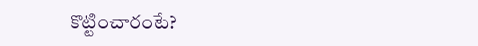కొట్టించారంటే?